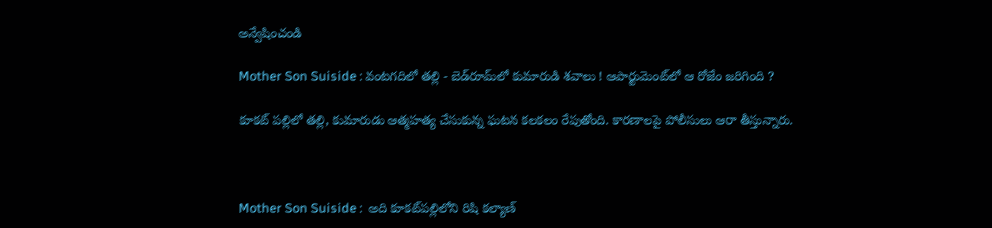అన్వేషించండి

Mother Son Suiside : వంటగదిలో తల్లి - బెడ్‌రూమ్‌లో కుమారుడి శవాలు ! ఆపార్టుమెంట్‌లో ఆ రోజేం జరిగింది ?

కూకట్ పల్లిలో తల్లి, కుమారుడు ఆత్మహత్య చేసుకున్న ఘటన కలకలం రేపుతోంది. కారణాలపై పోలీసులు ఆరా తీస్తున్నారు.



Mother Son Suiside :  అది కూకట్‌పల్లిలోని రిషి కల్యాణ్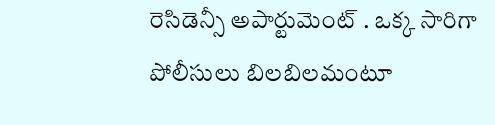రెసిడెన్సీ అపార్టుమెంట్ . ఒక్క సారిగా పోలీసులు బిలబిలమంటూ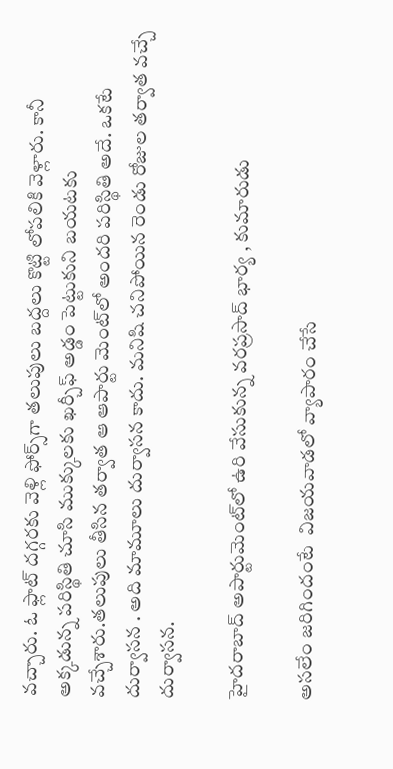వచ్చారు. ఓ ఫ్లాట్‌ దగ్గరకు వెళ్లి ఫోర్స్‌గా తలుపులు బద్దలు కొట్టి లోపలికి వెళ్లారు. కానీ అక్కడున్న పరిస్థితి చూసి ముక్కులకు ఖర్చీఫ్ అడ్డం పెట్టుకుని బయటకు వచ్చేశారు.తలుపులు తీసిన తర్వాత ఆ ఆపార్టు మెంట్‌లో అందరి పరిస్థితి అదే. ఒకటే దుర్వాసన . అది మామూలు దుర్వాసన కాదు. మనిషి చనిపోయిన రెండు రోజుల తర్వాత వచ్చే దుర్వాసన.

హైదరాబాద్‌ అపార్టుమెంట్‌లో ఉరి వేసుకున్న వరప్రసాద్ భార్య , కుమారుడు

అసలేం జరిగిందంటే  విజయవాడలో వ్యాపారం చేసే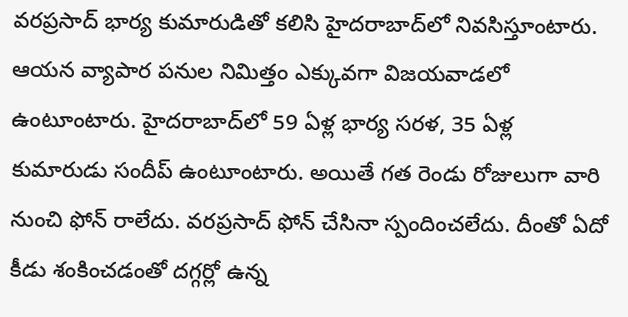వరప్రసాద్ భార్య కుమారుడితో కలిసి హైదరాబాద్‌లో నివసిస్తూంటారు. ఆయన వ్యాపార పనుల నిమిత్తం ఎక్కువగా విజయవాడలో ఉంటూంటారు. హైదరాబాద్‌లో 59 ఏళ్ల భార్య సరళ, 35 ఏళ్ల కుమారుడు సందీప్ ఉంటూంటారు. అయితే గత రెండు రోజులుగా వారి నుంచి ఫోన్ రాలేదు. వరప్రసాద్ ఫోన్ చేసినా స్పందించలేదు. దీంతో ఏదో కీడు శంకించడంతో దగ్గర్లో ఉన్న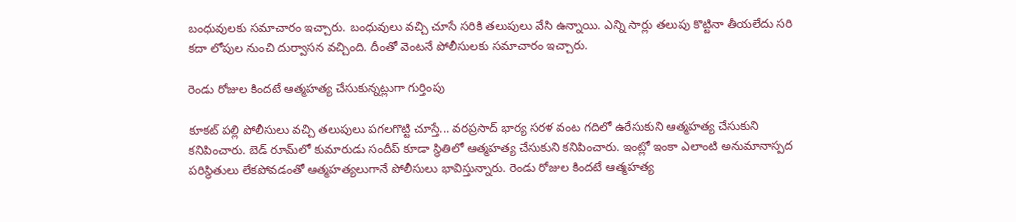బంధువులకు సమాచారం ఇచ్చారు. బంధువులు వచ్చి చూసే సరికి తలుపులు వేసి ఉన్నాయి. ఎన్ని సార్లు తలుపు కొట్టినా తీయలేదు సరి కదా లోపుల నుంచి దుర్వాసన వచ్చింది. దీంతో వెంటనే పోలీసులకు సమాచారం ఇచ్చారు.

రెండు రోజుల కిందటే ఆత్మహత్య చేసుకున్నట్లుగా గుర్తింపు

కూకట్ పల్లి పోలీసులు వచ్చి తలుపులు పగలగొట్టి చూస్తే... వరప్రసాద్ భార్య సరళ వంట గదిలో ఉరేసుకుని ఆత్మహత్య చేసుకుని కనిపించారు. బెడ్ రూమ్‌లో కుమారుడు సందీప్ కూడా స్థితిలో ఆత్మహత్య చేసుకుని కనిపించారు. ఇంట్లో ఇంకా ఎలాంటి అనుమానాస్పద పరిస్థితులు లేకపోవడంతో ఆత్మహత్యలుగానే పోలీసులు భావిస్తున్నారు. రెండు రోజుల కిందటే ఆత్మహత్య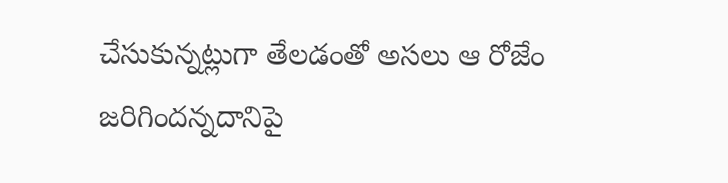చేసుకున్నట్లుగా తేలడంతో అసలు ఆ రోజేం జరిగిందన్నదానిపై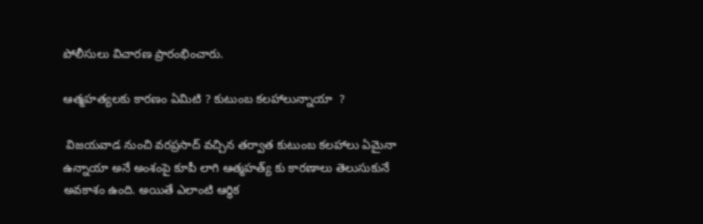పోలీసులు విచారణ ప్రారంభించారు.

ఆత్మహత్యలకు కారణం ఏమిటి ? కుటుంబ కలహాలున్నాయా  ?

 విజయవాడ నుంచి వరప్రసాద్ వచ్చిన తర్వాత కుటుంబ కలహాలు ఏమైనా ఉన్నాయా అనే అంశంపై కూపీ లాగి ఆత్మహత్య్ కు కారణాలు తెలుసుకునే అవకాశం ఉంది. అయితే ఎలాంటి ఆర్థిక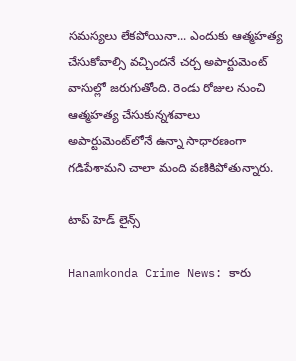సమస్యలు లేకపోయినా... ఎందుకు ఆత్మహత్య చేసుకోవాల్సి వచ్చిందనే చర్చ అపార్టుమెంట్ వాసుల్లో జరుగుతోంది. రెండు రోజుల నుంచి ఆత్మహత్య చేసుకున్నశవాలు అపార్టుమెంట్‌లోనే ఉన్నా సాధారణంగా గడిపేశామని చాలా మంది వణికిపోతున్నారు.

టాప్ హెడ్ లైన్స్

Hanamkonda Crime News: కారు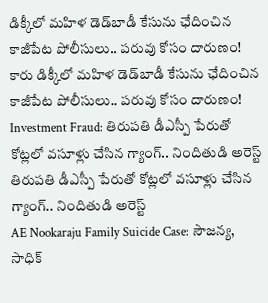డిక్కీలో మహిళ డెడ్‌బాడీ కేసును ఛేదించిన కాజీపేట పోలీసులు.. పరువు కోసం దారుణం!
కారు డిక్కీలో మహిళ డెడ్‌బాడీ కేసును ఛేదించిన కాజీపేట పోలీసులు.. పరువు కోసం దారుణం!
Investment Fraud: తిరుపతి డీఎస్పీ పేరుతో కోట్లలో వసూళ్లు చేసిన గ్యాంగ్.. నిందితుడి అరెస్ట్
తిరుపతి డీఎస్పీ పేరుతో కోట్లలో వసూళ్లు చేసిన గ్యాంగ్.. నిందితుడి అరెస్ట్
AE Nookaraju Family Suicide Case: సౌజన్య, సాధిక్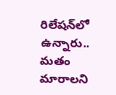రిలేషన్‌లో ఉన్నారు.. మతం మారాలని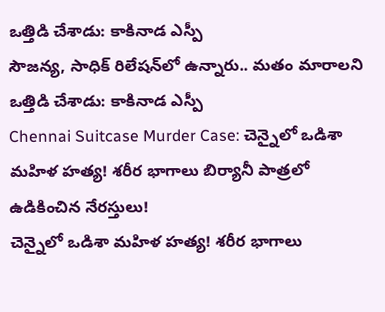ఒత్తిడి చేశాడు: కాకినాడ ఎస్పీ
సౌజన్య, సాధిక్ రిలేషన్‌లో ఉన్నారు.. మతం మారాలని ఒత్తిడి చేశాడు: కాకినాడ ఎస్పీ
Chennai Suitcase Murder Case: చెన్నైలో ఒడిశా మహిళ హత్య! శరీర భాగాలు బిర్యానీ పాత్రలో ఉడికించిన నేరస్తులు!
చెన్నైలో ఒడిశా మహిళ హత్య! శరీర భాగాలు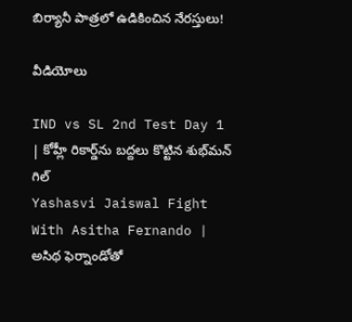బిర్యానీ పాత్రలో ఉడికించిన నేరస్తులు!

వీడియోలు

IND vs SL 2nd Test Day 1 | కోహ్లీ రికార్డ్‌ను బద్దలు కొట్టిన శుభ్‌మన్ గిల్
Yashasvi Jaiswal Fight With Asitha Fernando | అసిథ ఫెర్నాండోతో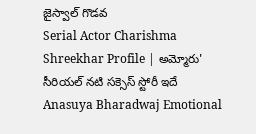జైస్వాల్ గొడవ
Serial Actor Charishma Shreekhar Profile | అమ్మోరు' సీరియల్ నటి సక్సెస్ స్టోరీ ఇదే
Anasuya Bharadwaj Emotional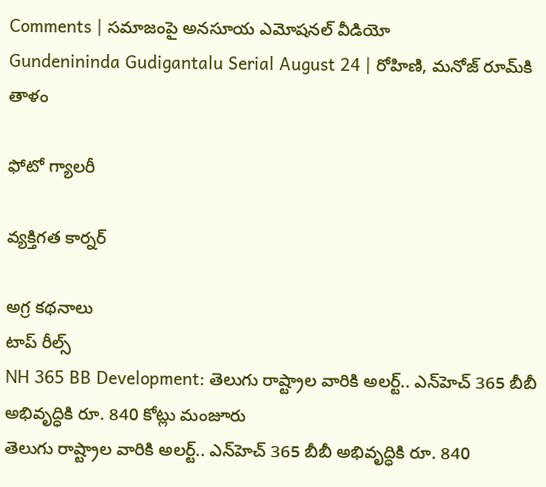Comments | సమాజంపై అనసూయ ఎమోషనల్ వీడియో
Gundenininda Gudigantalu Serial August 24 | రోహిణి, మనోజ్ రూమ్‌కి తాళం

ఫోటో గ్యాలరీ

వ్యక్తిగత కార్నర్

అగ్ర కథనాలు
టాప్ రీల్స్
NH 365 BB Development: తెలుగు రాష్ట్రాల వారికి అలర్ట్.. ఎన్‌హెచ్ 365 బీబీ అభివృద్ధికి రూ. 840 కోట్లు మంజూరు
తెలుగు రాష్ట్రాల వారికి అలర్ట్.. ఎన్‌హెచ్ 365 బీబీ అభివృద్ధికి రూ. 840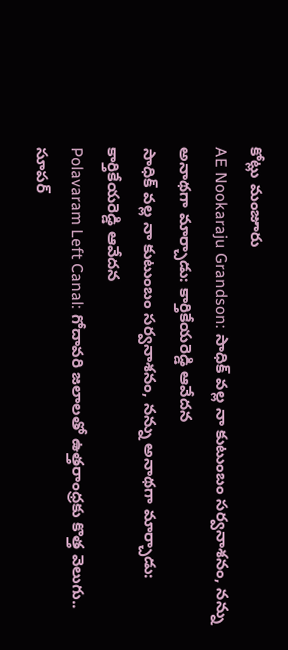కోట్లు మంజూరు
AE Nookaraju Grandson: సాధిక్‌ వల్ల నా కుటుంబం సర్వనాశనం, నన్ను అనాథగా మార్చాడు: కార్తికేయరెడ్డి ఆవేదన
సాధిక్‌ వల్ల నా కుటుంబం సర్వనాశనం, నన్ను అనాథగా మార్చాడు: కార్తికేయరెడ్డి ఆవేదన
Polavaram Left Canal: గోదావరి జలాలతో ఉత్తరాంధ్రకు కొత్త వెలుగు.. సూపర్‌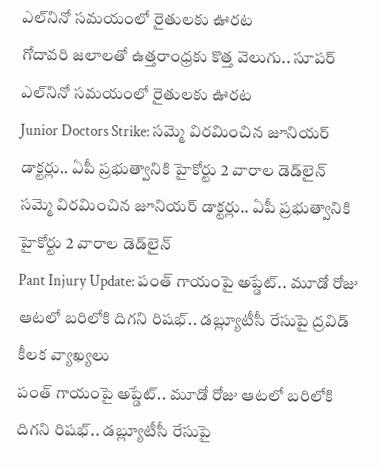ఎల్‌నినో సమయంలో రైతులకు ఊరట
గోదావరి జలాలతో ఉత్తరాంధ్రకు కొత్త వెలుగు.. సూపర్‌ ఎల్‌నినో సమయంలో రైతులకు ఊరట
Junior Doctors Strike: సమ్మె విరమించిన జూనియర్ డాక్టర్లు.. ఏపీ ప్రభుత్వానికి హైకోర్టు 2 వారాల డెడ్‌లైన్
సమ్మె విరమించిన జూనియర్ డాక్టర్లు.. ఏపీ ప్రభుత్వానికి హైకోర్టు 2 వారాల డెడ్‌లైన్
Pant Injury Update: పంత్ గాయంపై అప్డేట్.. మూడో రోజు ఆట‌లో బ‌రిలోకి దిగ‌ని రిష‌భ్.. డబ్ల్యూటీసీ రేసుపై ద్ర‌విడ్ కీల‌క వ్యాఖ్య‌లు
పంత్ గాయంపై అప్డేట్.. మూడో రోజు ఆట‌లో బ‌రిలోకి దిగ‌ని రిష‌భ్.. డబ్ల్యూటీసీ రేసుపై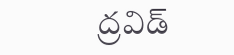ద్ర‌విడ్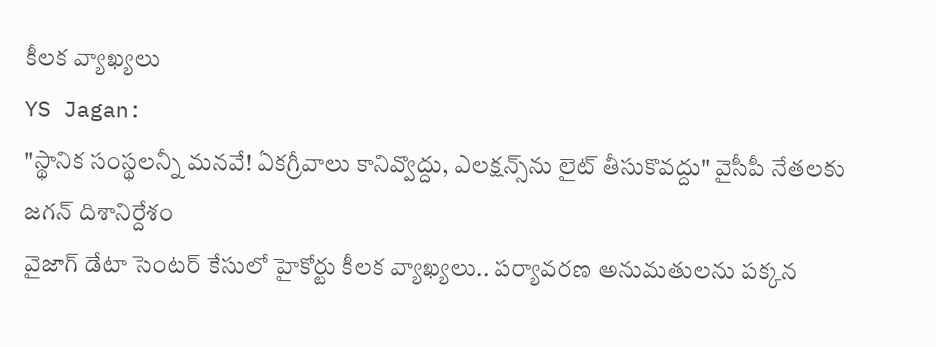కీల‌క వ్యాఖ్య‌లు
YS Jagan:
"స్థానిక సంస్థలన్నీ మనవే! ఏకగ్రీవాలు కానివ్వొద్దు, ఎలక్షన్స్‌ను లైట్ తీసుకొవద్దు" వైసీపీ నేతలకు జగన్ దిశానిర్దేశం
వైజాగ్ డేటా సెంటర్‌ కేసులో హైకోర్టు కీలక వ్యాఖ్యలు.. పర్యావరణ అనుమతులను పక్కన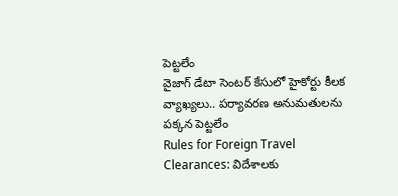పెట్టలేం
వైజాగ్ డేటా సెంటర్‌ కేసులో హైకోర్టు కీలక వ్యాఖ్యలు.. పర్యావరణ అనుమతులను పక్కన పెట్టలేం
Rules for Foreign Travel Clearances: విదేశాలకు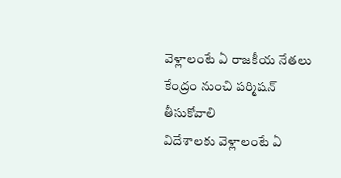వెళ్లాలంటే ఏ రాజకీయ నేతలు కేంద్రం నుంచి పర్మిషన్ తీసుకోవాలి
విదేశాలకు వెళ్లాలంటే ఏ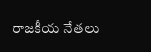రాజకీయ నేతలు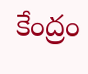కేంద్రం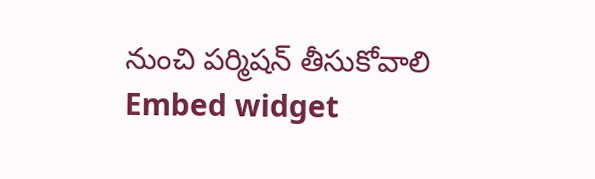నుంచి పర్మిషన్ తీసుకోవాలి
Embed widget